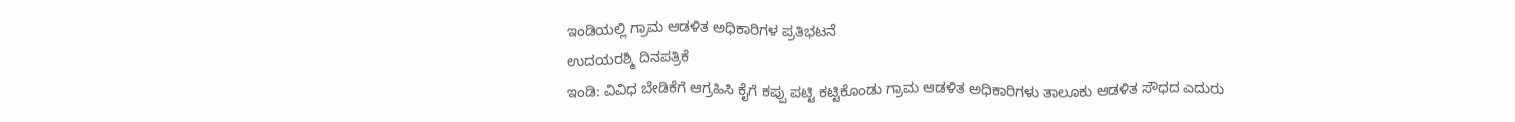ಇಂಡಿಯಲ್ಲಿ ಗ್ರಾಮ ಆಡಳಿತ ಅಧಿಕಾರಿಗಳ ಪ್ರತಿಭಟನೆ
ಉದಯರಶ್ಮಿ ದಿನಪತ್ರಿಕೆ
ಇಂಡಿ: ವಿವಿಧ ಬೇಡಿಕೆಗೆ ಆಗ್ರಹಿಸಿ ಕೈಗೆ ಕಪ್ಪು ಪಟ್ಟಿ ಕಟ್ಟಿಕೊಂಡು ಗ್ರಾಮ ಆಡಳಿತ ಅಧಿಕಾರಿಗಳು ತಾಲೂಕು ಆಡಳಿತ ಸೌಧದ ಎದುರು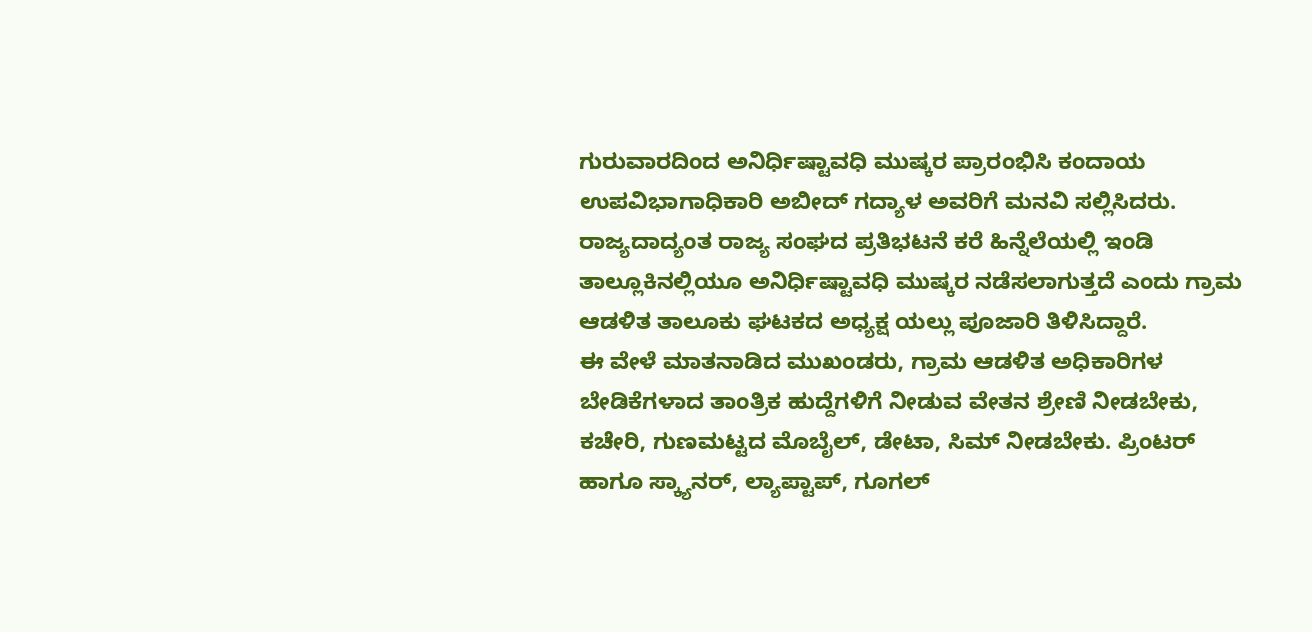ಗುರುವಾರದಿಂದ ಅನಿರ್ಧಿಷ್ಟಾವಧಿ ಮುಷ್ಕರ ಪ್ರಾರಂಭಿಸಿ ಕಂದಾಯ ಉಪವಿಭಾಗಾಧಿಕಾರಿ ಅಬೀದ್ ಗದ್ಯಾಳ ಅವರಿಗೆ ಮನವಿ ಸಲ್ಲಿಸಿದರು.
ರಾಜ್ಯದಾದ್ಯಂತ ರಾಜ್ಯ ಸಂಘದ ಪ್ರತಿಭಟನೆ ಕರೆ ಹಿನ್ನೆಲೆಯಲ್ಲಿ ಇಂಡಿ ತಾಲ್ಲೂಕಿನಲ್ಲಿಯೂ ಅನಿರ್ಧಿಷ್ಟಾವಧಿ ಮುಷ್ಕರ ನಡೆಸಲಾಗುತ್ತದೆ ಎಂದು ಗ್ರಾಮ ಆಡಳಿತ ತಾಲೂಕು ಘಟಕದ ಅಧ್ಯಕ್ಷ ಯಲ್ಲು ಪೂಜಾರಿ ತಿಳಿಸಿದ್ದಾರೆ.
ಈ ವೇಳೆ ಮಾತನಾಡಿದ ಮುಖಂಡರು, ಗ್ರಾಮ ಆಡಳಿತ ಅಧಿಕಾರಿಗಳ ಬೇಡಿಕೆಗಳಾದ ತಾಂತ್ರಿಕ ಹುದ್ದೆಗಳಿಗೆ ನೀಡುವ ವೇತನ ಶ್ರೇಣಿ ನೀಡಬೇಕು, ಕಚೇರಿ, ಗುಣಮಟ್ಟದ ಮೊಬೈಲ್, ಡೇಟಾ, ಸಿಮ್ ನೀಡಬೇಕು. ಪ್ರಿಂಟರ್ ಹಾಗೂ ಸ್ಕ್ಯಾನರ್, ಲ್ಯಾಪ್ಟಾಪ್, ಗೂಗಲ್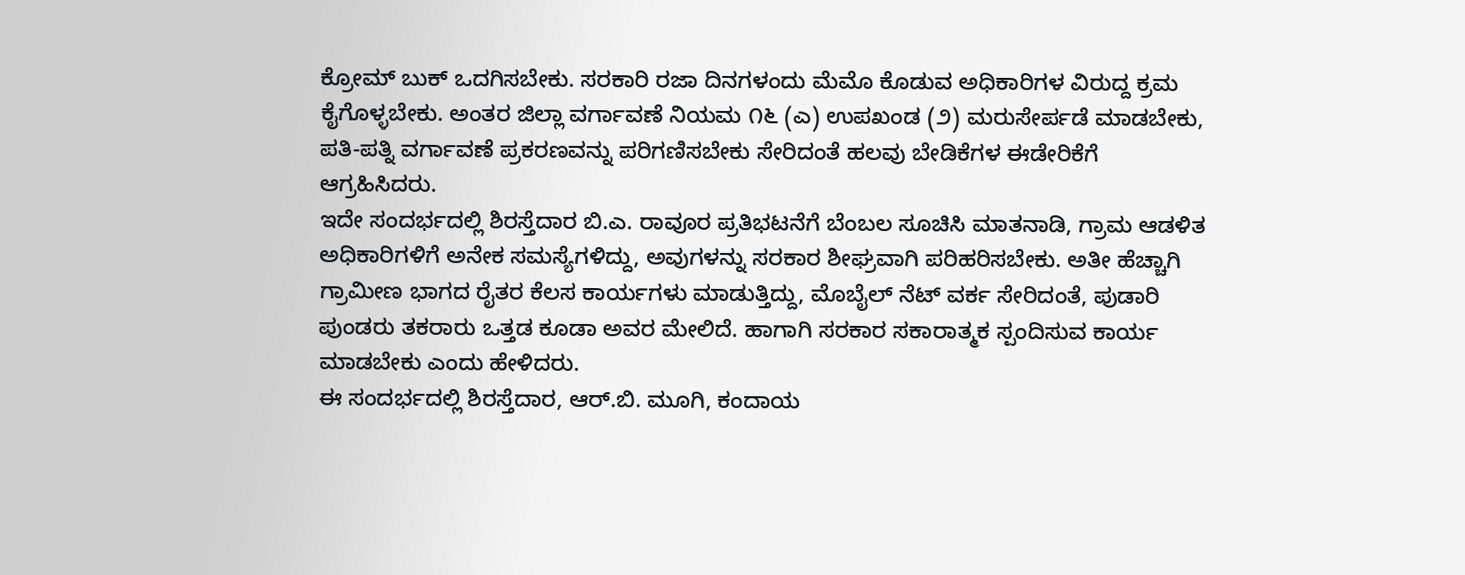ಕ್ರೋಮ್ ಬುಕ್ ಒದಗಿಸಬೇಕು. ಸರಕಾರಿ ರಜಾ ದಿನಗಳಂದು ಮೆಮೊ ಕೊಡುವ ಅಧಿಕಾರಿಗಳ ವಿರುದ್ದ ಕ್ರಮ ಕೈಗೊಳ್ಳಬೇಕು. ಅಂತರ ಜಿಲ್ಲಾ ವರ್ಗಾವಣೆ ನಿಯಮ ೧೬ (ಎ) ಉಪಖಂಡ (೨) ಮರುಸೇರ್ಪಡೆ ಮಾಡಬೇಕು, ಪತಿ-ಪತ್ನಿ ವರ್ಗಾವಣೆ ಪ್ರಕರಣವನ್ನು ಪರಿಗಣಿಸಬೇಕು ಸೇರಿದಂತೆ ಹಲವು ಬೇಡಿಕೆಗಳ ಈಡೇರಿಕೆಗೆ ಆಗ್ರಹಿಸಿದರು.
ಇದೇ ಸಂದರ್ಭದಲ್ಲಿ ಶಿರಸ್ತೆದಾರ ಬಿ.ಎ. ರಾವೂರ ಪ್ರತಿಭಟನೆಗೆ ಬೆಂಬಲ ಸೂಚಿಸಿ ಮಾತನಾಡಿ, ಗ್ರಾಮ ಆಡಳಿತ ಅಧಿಕಾರಿಗಳಿಗೆ ಅನೇಕ ಸಮಸ್ಯೆಗಳಿದ್ದು, ಅವುಗಳನ್ನು ಸರಕಾರ ಶೀಘ್ರವಾಗಿ ಪರಿಹರಿಸಬೇಕು. ಅತೀ ಹೆಚ್ಚಾಗಿ ಗ್ರಾಮೀಣ ಭಾಗದ ರೈತರ ಕೆಲಸ ಕಾರ್ಯಗಳು ಮಾಡುತ್ತಿದ್ದು, ಮೊಬೈಲ್ ನೆಟ್ ವರ್ಕ ಸೇರಿದಂತೆ, ಪುಡಾರಿ ಪುಂಡರು ತಕರಾರು ಒತ್ತಡ ಕೂಡಾ ಅವರ ಮೇಲಿದೆ. ಹಾಗಾಗಿ ಸರಕಾರ ಸಕಾರಾತ್ಮಕ ಸ್ಪಂದಿಸುವ ಕಾರ್ಯ ಮಾಡಬೇಕು ಎಂದು ಹೇಳಿದರು.
ಈ ಸಂದರ್ಭದಲ್ಲಿ ಶಿರಸ್ತೆದಾರ, ಆರ್.ಬಿ. ಮೂಗಿ, ಕಂದಾಯ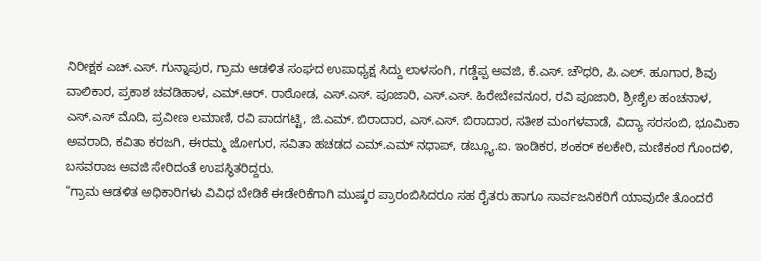ನಿರೀಕ್ಷಕ ಎಚ್.ಎಸ್. ಗುನ್ನಾಪುರ, ಗ್ರಾಮ ಆಡಳಿತ ಸಂಘದ ಉಪಾಧ್ಯಕ್ಷ ಸಿದ್ದು ಲಾಳಸಂಗಿ, ಗಡ್ಡೆಪ್ಪ ಅವಜಿ, ಕೆ.ಎಸ್. ಚೌಧರಿ, ಪಿ.ಎಲ್. ಹೂಗಾರ, ಶಿವು ವಾಲಿಕಾರ, ಪ್ರಕಾಶ ಚವಡಿಹಾಳ, ಎಮ್.ಆರ್. ರಾಠೋಡ, ಎಸ್.ಎಸ್. ಪೂಜಾರಿ, ಎಸ್.ಎಸ್. ಹಿರೇಬೇವನೂರ, ರವಿ ಪೂಜಾರಿ, ಶ್ರೀಶೈಲ ಹಂಚನಾಳ, ಎಸ್.ಎಸ್ ಮೊದಿ, ಪ್ರವೀಣ ಲಮಾಣಿ, ರವಿ ಪಾದಗಟ್ಟಿ, ಜಿ.ಎಮ್. ಬಿರಾದಾರ, ಎಸ್.ಎಸ್. ಬಿರಾದಾರ, ಸತೀಶ ಮಂಗಳವಾಡೆ, ವಿದ್ಯಾ ಸರಸಂಬಿ, ಭೂಮಿಕಾ ಅವರಾದಿ, ಕವಿತಾ ಕರಜಗಿ, ಈರಮ್ಮ ಜೋಗುರ, ಸವಿತಾ ಹಚಡದ ಎಮ್.ಎಮ್ ನಧಾಪ್, ಡಬ್ಲ್ಯೂ.ಐ. ಇಂಡಿಕರ, ಶಂಕರ್ ಕಲಕೇರಿ, ಮಣಿಕಂಠ ಗೊಂದಳಿ, ಬಸವರಾಜ ಅವಜಿ ಸೇರಿದಂತೆ ಉಪಸ್ಥಿತರಿದ್ದರು.
“ಗ್ರಾಮ ಆಡಳಿತ ಅಧಿಕಾರಿಗಳು ವಿವಿಧ ಬೇಡಿಕೆ ಈಡೇರಿಕೆಗಾಗಿ ಮುಷ್ಕರ ಪ್ರಾರಂಬಿಸಿದರೂ ಸಹ ರೈತರು ಹಾಗೂ ಸಾರ್ವಜನಿಕರಿಗೆ ಯಾವುದೇ ತೊಂದರೆ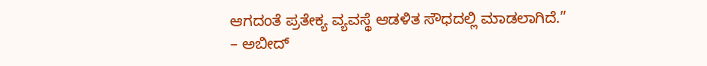ಆಗದಂತೆ ಪ್ರತೇಕ್ಯ ವ್ಯವಸ್ಥೆ ಆಡಳಿತ ಸೌಧದಲ್ಲಿ ಮಾಡಲಾಗಿದೆ.”
– ಅಬೀದ್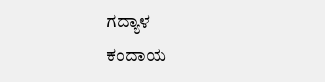ಗದ್ಯಾಳ
ಕಂದಾಯ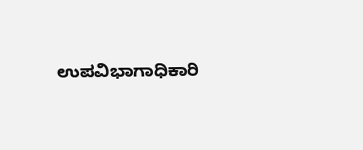ಉಪವಿಭಾಗಾಧಿಕಾರಿ